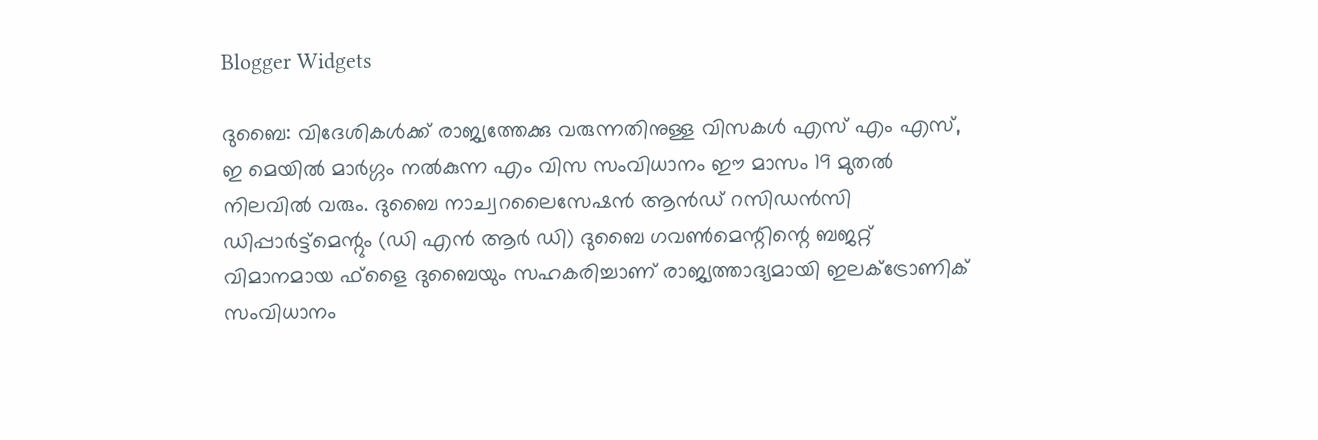Blogger Widgets

ദുബൈ: വിദേശികൾക്ക്‌ രാജ്യത്തേക്കു വരുന്നതിനുള്ള വിസകൾ എസ്‌ എം എസ്‌, ഇ മെയിൽ മാർഗ്ഗം നൽകുന്ന എം വിസ സംവിധാനം ഈ മാസം 19 മുതൽ നിലവിൽ വരും. ദുബൈ നാച്വറലൈസേഷൻ ആൻഡ്‌ റസിഡൻസി ഡിപ്പാർട്ട്മെന്റും (ഡി എൻ ആർ ഡി) ദുബൈ ഗവണ്‍മെന്റിന്റെ ബജറ്റ്‌ വിമാനമായ ഫ്‌ളൈ ദുബൈയും സഹകരിച്ചാണ്‌ രാജ്യത്താദ്യമായി ഇലക്‌ട്രോണിക്‌ സംവിധാനം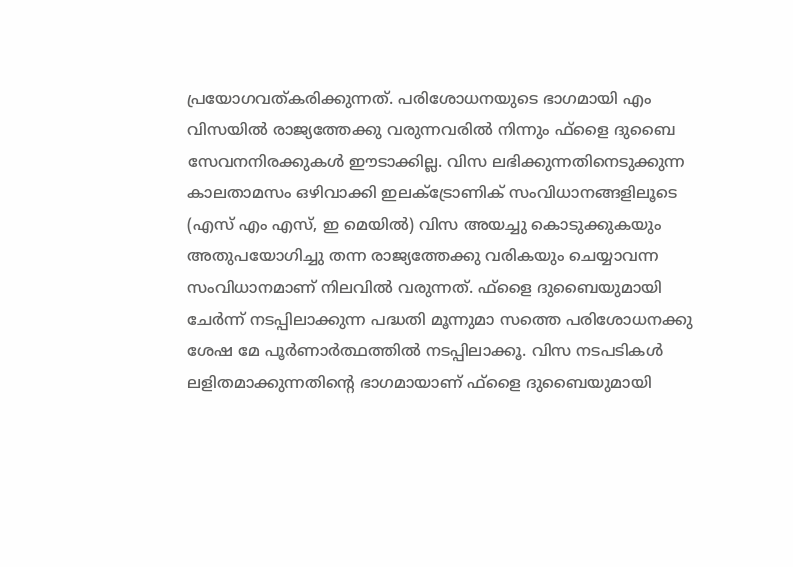പ്രയോഗവത്‌കരിക്കുന്നത്‌. പരിശോധനയുടെ ഭാഗമായി എം വിസയിൽ രാജ്യത്തേക്കു വരുന്നവരിൽ നിന്നും ഫ്‌ളൈ ദുബൈ സേവനനിരക്കുകൾ ഈടാക്കില്ല. വിസ ലഭിക്കുന്നതിനെടുക്കുന്ന കാലതാമസം ഒഴിവാക്കി ഇലക്‌ട്രോണിക്‌ സംവിധാനങ്ങളിലൂടെ (എസ്‌ എം എസ്‌, ഇ മെയിൽ‍) വിസ അയച്ചു കൊടുക്കുകയും അതുപയോഗിച്ചു തന്ന രാജ്യത്തേക്കു വരികയും ചെയ്യാവന്ന സംവിധാനമാണ്‌ നിലവിൽ വരുന്നത്‌. ഫ്‌ളൈ ദുബൈയുമായി ചേർന്ന്‌ നടപ്പിലാക്കുന്ന പദ്ധതി മൂന്നുമാ സത്തെ പരിശോധനക്കു ശേഷ മേ പൂർണാർത്ഥത്തിൽ നടപ്പിലാക്കൂ. വിസ നടപടികൾ ലളിതമാക്കുന്നതിന്റെ ഭാഗമായാണ്‌ ഫ്‌ളൈ ദുബൈയുമായി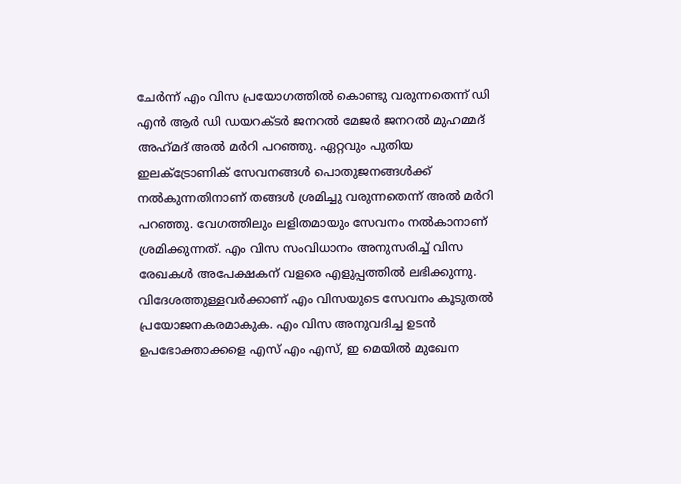ചേർന്ന്‌ എം വിസ പ്രയോഗത്തിൽ കൊണ്ടു വരുന്നതെന്ന്‌ ഡി എൻ ആർ ഡി ഡയറക്‌ടർ ജനറൽ മേജർ ജനറൽ മുഹമ്മദ്‌ അഹ്‌മദ്‌ അൽ മര്‍റി പറഞ്ഞു. ഏറ്റവും പുതിയ ഇലക്‌ട്രോണിക്‌ സേവനങ്ങൾ പൊതുജനങ്ങൾക്ക് നൽകുന്നതിനാണ്‌ തങ്ങൾ ശ്രമിച്ചു വരുന്നതെന്ന്‌ അൽ മര്‍റി പറഞ്ഞു. വേഗത്തിലും ലളിതമായും സേവനം നൽകാനാണ്‌ ശ്രമിക്കുന്നത്‌. എം വിസ സംവിധാനം അനുസരിച്ച്‌ വിസ രേഖകൾ അപേക്ഷകന്‌ വളരെ എളുപ്പത്തിൽ ലഭിക്കുന്നു. വിദേശത്തുള്ളവർക്കാണ്‌ എം വിസയുടെ സേവനം കൂടുതൽ പ്രയോജനകരമാകുക. എം വിസ അനുവദിച്ച ഉടൻ ഉപഭോക്താക്കളെ എസ്‌ എം എസ്‌, ഇ മെയിൽ മുഖേന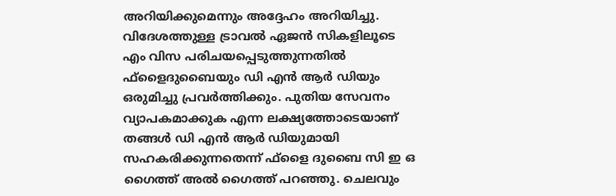അറിയിക്കുമെന്നും അദ്ദേഹം അറിയിച്ചു. വിദേശത്തുള്ള ട്രാവല്‍ ഏജന്‍ സികളിലൂടെ എം വിസ പരിചയപ്പെടുത്തുന്നതില്‍ ഫ്‌ളൈദുബൈയും ഡി എൻ ആർ ഡിയും ഒരുമിച്ചു പ്രവര്‍ത്തിക്കും. പുതിയ സേവനം വ്യാപകമാക്കുക എന്ന ലക്ഷ്യത്തോടെയാണ്‌ തങ്ങൾ ഡി എൻ ആർ ഡിയുമായി സഹകരിക്കുന്നതെന്ന്‌ ഫ്‌ളൈ ദുബൈ സി ഇ ഒ ഗൈത്ത്‌ അൽ ഗൈത്ത്‌ പറഞ്ഞു. ചെലവും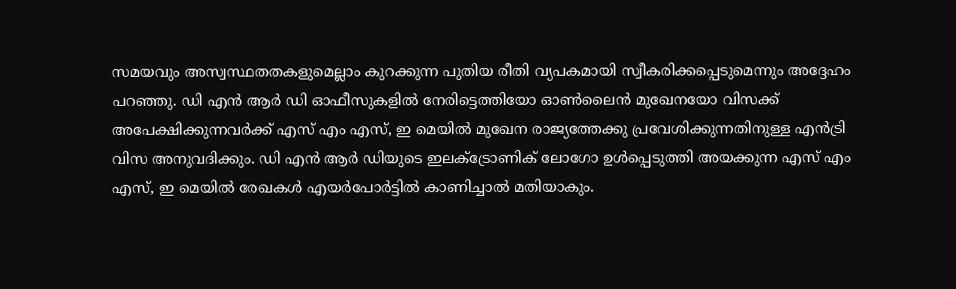സമയവും അസ്വസ്ഥതതകളുമെല്ലാം കുറക്കുന്ന പുതിയ രീതി വ്യപകമായി സ്വീകരിക്കപ്പെടുമെന്നും അദ്ദേഹം പറഞ്ഞു. ഡി എൻ ആർ ഡി ഓഫീസുകളിൽ നേരിട്ടെത്തിയോ ഓണ്‍ലൈൻ മുഖേനയോ വിസക്ക്‌ അപേക്ഷിക്കുന്നവർക്ക്‌ എസ്‌ എം എസ്‌, ഇ മെയിൽ മുഖേന രാജ്യത്തേക്കു പ്രവേശിക്കുന്നതിനുള്ള എന്‍ട്രി വിസ അനുവദിക്കും. ഡി എൻ ആർ ഡിയുടെ ഇലക്‌ട്രോണിക്‌ ലോഗോ ഉൾപ്പെടുത്തി അയക്കുന്ന എസ്‌ എം എസ്‌, ഇ മെയിൽ രേഖകൾ എയർപോർട്ടിൽ കാണിച്ചാൽ മതിയാകും.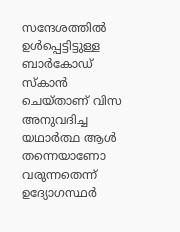സന്ദേശത്തിൽ ഉൾപ്പെട്ടിട്ടുള്ള ബാർകോഡ്‌ സ്‌കാൻ ചെയ്‌താണ്‌ വിസ അനുവദിച്ച യഥാർത്ഥ ആൾ തന്നെയാണോ വരുന്നതെന്ന്‌ ഉദ്യോഗസ്ഥർ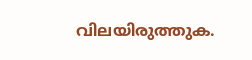വിലയിരുത്തുക.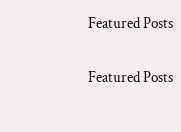Featured Posts

Featured Posts